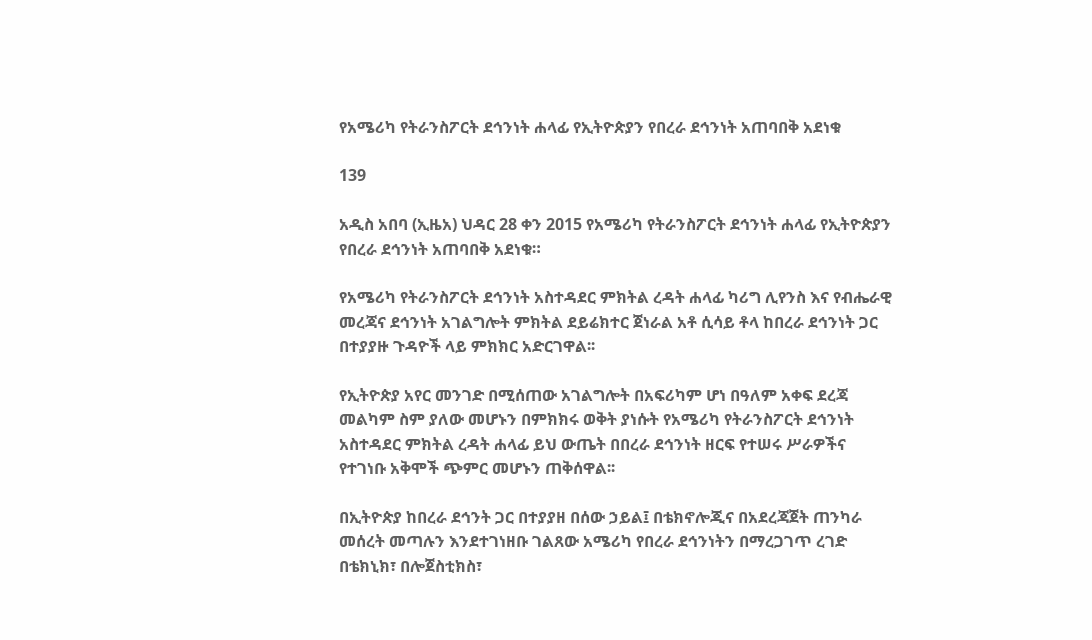የአሜሪካ የትራንስፖርት ደኅንነት ሐላፊ የኢትዮጵያን የበረራ ደኅንነት አጠባበቅ አደነቁ

139

አዲስ አበባ (ኢዜአ) ህዳር 28 ቀን 2015 የአሜሪካ የትራንስፖርት ደኅንነት ሐላፊ የኢትዮጵያን የበረራ ደኅንነት አጠባበቅ አደነቁ።

የአሜሪካ የትራንስፖርት ደኅንነት አስተዳደር ምክትል ረዳት ሐላፊ ካሪግ ሊየንስ እና የብሔራዊ መረጃና ደኅንነት አገልግሎት ምክትል ደይሬክተር ጀነራል አቶ ሲሳይ ቶላ ከበረራ ደኅንነት ጋር በተያያዙ ጉዳዮች ላይ ምክክር አድርገዋል፡፡

የኢትዮጵያ አየር መንገድ በሚሰጠው አገልግሎት በአፍሪካም ሆነ በዓለም አቀፍ ደረጃ መልካም ስም ያለው መሆኑን በምክክሩ ወቅት ያነሱት የአሜሪካ የትራንስፖርት ደኅንነት አስተዳደር ምክትል ረዳት ሐላፊ ይህ ውጤት በበረራ ደኅንነት ዘርፍ የተሠሩ ሥራዎችና የተገነቡ አቅሞች ጭምር መሆኑን ጠቅሰዋል፡፡

በኢትዮጵያ ከበረራ ደኅንት ጋር በተያያዘ በሰው ኃይል፤ በቴክኖሎጂና በአደረጃጀት ጠንካራ መሰረት መጣሉን እንደተገነዘቡ ገልጸው አሜሪካ የበረራ ደኅንነትን በማረጋገጥ ረገድ በቴክኒክ፣ በሎጀስቲክስ፣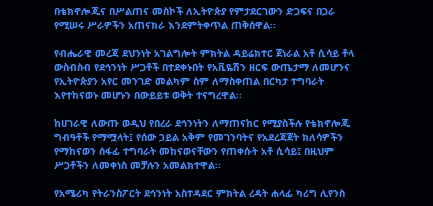በቴክኖሎጂና በሥልጠና መስኮች ለኢትዮጵያ የምታደርገውን ድጋፍና በጋራ የሚሠሩ ሥራዎችን አጠናክራ እንደምትቀጥል ጠቅሰዋል፡፡

የብሔራዊ መረጃ ደህንነት አገልግሎት ምክትል ዳይሬክተር ጀነራል አቶ ሲሳይ ቶላ ውስብስብ የደኅንነት ሥጋቶች በተደቀኑበት የአቪዬሽን ዘርፍ ውጤታማ ለመሆንና የኢትዮጵያን አየር መንገድ መልካም ስም ለማስቀጠል በርካታ ተግባራት እየተከናወኑ መሆኑን በውይይቱ ወቅት ተናግረዋል፡፡

ከሀገራዊ ለውጡ ወዲህ የበረራ ደኅንነትን ለማጠናከር የሚያስችሉ የቴክኖሎጂ ግብዓቶች የማሟላት፤ የሰው ኃይል አቅም የመገንባትና የአደረጃጀት ክለሳዎችን የማከናወን ሰፋፊ ተግባራት መከናወናቸውን የጠቀሱት አቶ ሲሳይ፤ በዚህም ሥጋቶችን ለመቀነስ መቻሉን አመልክተዋል፡፡

የአሜሪካ የትራንስፖርት ደኅንነት አስተዳደር ምክትል ረዳት ሐላፊ ካሪግ ሊየንስ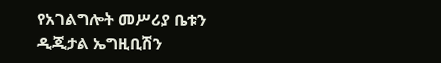የአገልግሎት መሥሪያ ቤቱን ዲጂታል ኤግዚቢሽን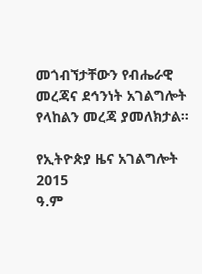መጎብኘታቸውን የብሔራዊ መረጃና ደኅንነት አገልግሎት የላከልን መረጃ ያመለክታል፡፡

የኢትዮጵያ ዜና አገልግሎት
2015
ዓ.ም